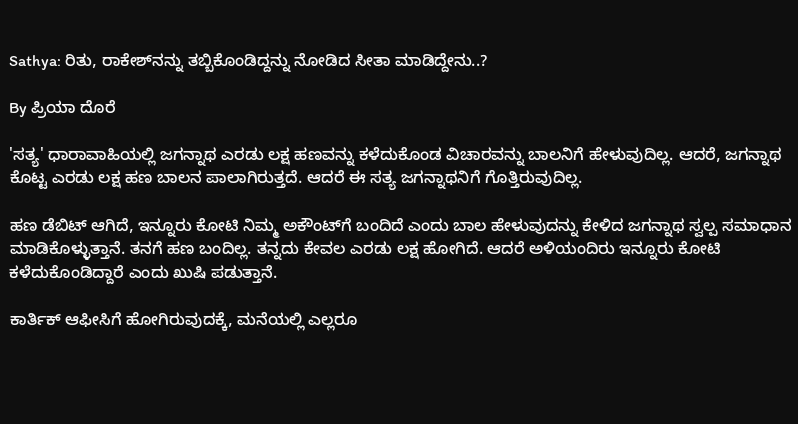Sathya: ರಿತು, ರಾಕೇಶ್‌ನನ್ನು ತಬ್ಬಿಕೊಂಡಿದ್ದನ್ನು ನೋಡಿದ ಸೀತಾ ಮಾಡಿದ್ದೇನು..?

By ಪ್ರಿಯಾ ದೊರೆ

'ಸತ್ಯ' ಧಾರಾವಾಹಿಯಲ್ಲಿ ಜಗನ್ನಾಥ ಎರಡು ಲಕ್ಷ ಹಣವನ್ನು ಕಳೆದುಕೊಂಡ ವಿಚಾರವನ್ನು ಬಾಲನಿಗೆ ಹೇಳುವುದಿಲ್ಲ. ಆದರೆ, ಜಗನ್ನಾಥ ಕೊಟ್ಟ ಎರಡು ಲಕ್ಷ ಹಣ ಬಾಲನ ಪಾಲಾಗಿರುತ್ತದೆ. ಆದರೆ ಈ ಸತ್ಯ ಜಗನ್ನಾಥನಿಗೆ ಗೊತ್ತಿರುವುದಿಲ್ಲ.

ಹಣ ಡೆಬಿಟ್ ಆಗಿದೆ, ಇನ್ನೂರು ಕೋಟಿ ನಿಮ್ಮ ಅಕೌಂಟ್‌ಗೆ ಬಂದಿದೆ ಎಂದು ಬಾಲ ಹೇಳುವುದನ್ನು ಕೇಳಿದ ಜಗನ್ನಾಥ ಸ್ವಲ್ಪ ಸಮಾಧಾನ ಮಾಡಿಕೊಳ್ಳುತ್ತಾನೆ. ತನಗೆ ಹಣ ಬಂದಿಲ್ಲ. ತನ್ನದು ಕೇವಲ ಎರಡು ಲಕ್ಷ ಹೋಗಿದೆ. ಆದರೆ ಅಳಿಯಂದಿರು ಇನ್ನೂರು ಕೋಟಿ ಕಳೆದುಕೊಂಡಿದ್ದಾರೆ ಎಂದು ಖುಷಿ ಪಡುತ್ತಾನೆ.

ಕಾರ್ತಿಕ್ ಆಫೀಸಿಗೆ ಹೋಗಿರುವುದಕ್ಕೆ, ಮನೆಯಲ್ಲಿ ಎಲ್ಲರೂ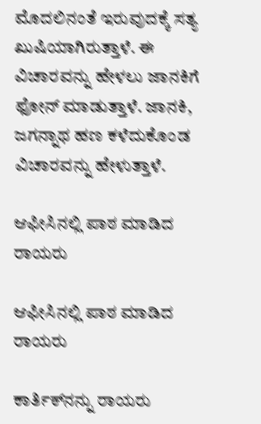ಮೊದಲಿನಂತೆ ಇರುವುದಕ್ಕೆ ಸತ್ಯ ಖುಷಿಯಾಗಿರುತ್ತಾಳೆ. ಈ ವಿಚಾರವನ್ನು ಹೇಳಲು ಜಾನಕಿಗೆ ಫೋನ್ ಮಾಡುತ್ತಾಳೆ. ಜಾನಕಿ, ಜಗನ್ನಾಥ ಹಣ ಕಳೆದುಕೊಂಡ ವಿಚಾರವನ್ನು ಹೇಳುತ್ತಾಳೆ.

ಆಫೀಸಿನಲ್ಲಿ ಪಾಠ ಮಾಡಿದ ರಾಯರು

ಆಫೀಸಿನಲ್ಲಿ ಪಾಠ ಮಾಡಿದ ರಾಯರು

ಕಾರ್ತಿಕ್‌ನನ್ನು ರಾಯರು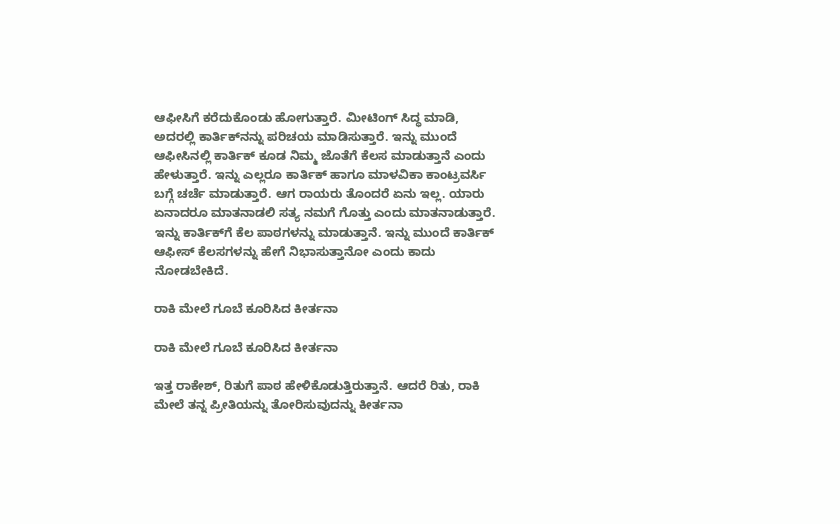ಆಫೀಸಿಗೆ ಕರೆದುಕೊಂಡು ಹೋಗುತ್ತಾರೆ. ಮೀಟಿಂಗ್ ಸಿದ್ಧ ಮಾಡಿ, ಅದರಲ್ಲಿ ಕಾರ್ತಿಕ್‌ನನ್ನು ಪರಿಚಯ ಮಾಡಿಸುತ್ತಾರೆ. ಇನ್ನು ಮುಂದೆ ಆಫೀಸಿನಲ್ಲಿ ಕಾರ್ತಿಕ್ ಕೂಡ ನಿಮ್ಮ ಜೊತೆಗೆ ಕೆಲಸ ಮಾಡುತ್ತಾನೆ ಎಂದು ಹೇಳುತ್ತಾರೆ. ಇನ್ನು ಎಲ್ಲರೂ ಕಾರ್ತಿಕ್ ಹಾಗೂ ಮಾಳವಿಕಾ ಕಾಂಟ್ರವರ್ಸಿ ಬಗ್ಗೆ ಚರ್ಚೆ ಮಾಡುತ್ತಾರೆ. ಆಗ ರಾಯರು ತೊಂದರೆ ಏನು ಇಲ್ಲ. ಯಾರು ಏನಾದರೂ ಮಾತನಾಡಲಿ ಸತ್ಯ ನಮಗೆ ಗೊತ್ತು ಎಂದು ಮಾತನಾಡುತ್ತಾರೆ. ಇನ್ನು ಕಾರ್ತಿಕ್‌ಗೆ ಕೆಲ ಪಾಠಗಳನ್ನು ಮಾಡುತ್ತಾನೆ. ಇನ್ನು ಮುಂದೆ ಕಾರ್ತಿಕ್ ಆಫೀಸ್ ಕೆಲಸಗಳನ್ನು ಹೇಗೆ ನಿಭಾಸುತ್ತಾನೋ ಎಂದು ಕಾದು ನೋಡಬೇಕಿದೆ.

ರಾಕಿ ಮೇಲೆ ಗೂಬೆ ಕೂರಿಸಿದ ಕೀರ್ತನಾ

ರಾಕಿ ಮೇಲೆ ಗೂಬೆ ಕೂರಿಸಿದ ಕೀರ್ತನಾ

ಇತ್ತ ರಾಕೇಶ್, ರಿತುಗೆ ಪಾಠ ಹೇಳಿಕೊಡುತ್ತಿರುತ್ತಾನೆ. ಆದರೆ ರಿತು, ರಾಕಿ ಮೇಲೆ ತನ್ನ ಪ್ರೀತಿಯನ್ನು ತೋರಿಸುವುದನ್ನು ಕೀರ್ತನಾ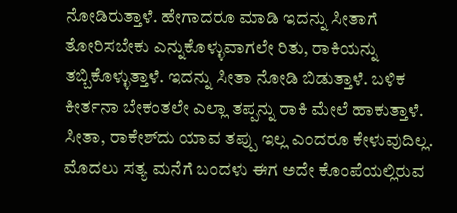ನೋಡಿರುತ್ತಾಳೆ. ಹೇಗಾದರೂ ಮಾಡಿ ಇದನ್ನು ಸೀತಾಗೆ ತೋರಿಸಬೇಕು ಎನ್ನುಕೊಳ್ಳುವಾಗಲೇ ರಿತು, ರಾಕಿಯನ್ನು ತಬ್ಬಿಕೊಳ್ಳುತ್ತಾಳೆ. ಇದನ್ನು ಸೀತಾ ನೋಡಿ ಬಿಡುತ್ತಾಳೆ. ಬಳಿಕ ಕೀರ್ತನಾ ಬೇಕಂತಲೇ ಎಲ್ಲಾ ತಪ್ಪನ್ನು ರಾಕಿ ಮೇಲೆ ಹಾಕುತ್ತಾಳೆ. ಸೀತಾ, ರಾಕೇಶ್‌ದು ಯಾವ ತಪ್ಪು ಇಲ್ಲ ಎಂದರೂ ಕೇಳುವುದಿಲ್ಲ. ಮೊದಲು ಸತ್ಯ ಮನೆಗೆ ಬಂದಳು ಈಗ ಅದೇ ಕೊಂಪೆಯಲ್ಲಿರುವ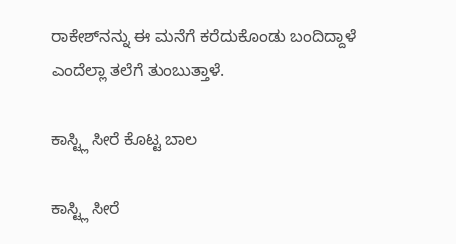ರಾಕೇಶ್‌ನನ್ನು ಈ ಮನೆಗೆ ಕರೆದುಕೊಂಡು ಬಂದಿದ್ದಾಳೆ ಎಂದೆಲ್ಲಾ ತಲೆಗೆ ತುಂಬುತ್ತಾಳೆ.

ಕಾಸ್ಟ್ಲಿ ಸೀರೆ ಕೊಟ್ಟ ಬಾಲ

ಕಾಸ್ಟ್ಲಿ ಸೀರೆ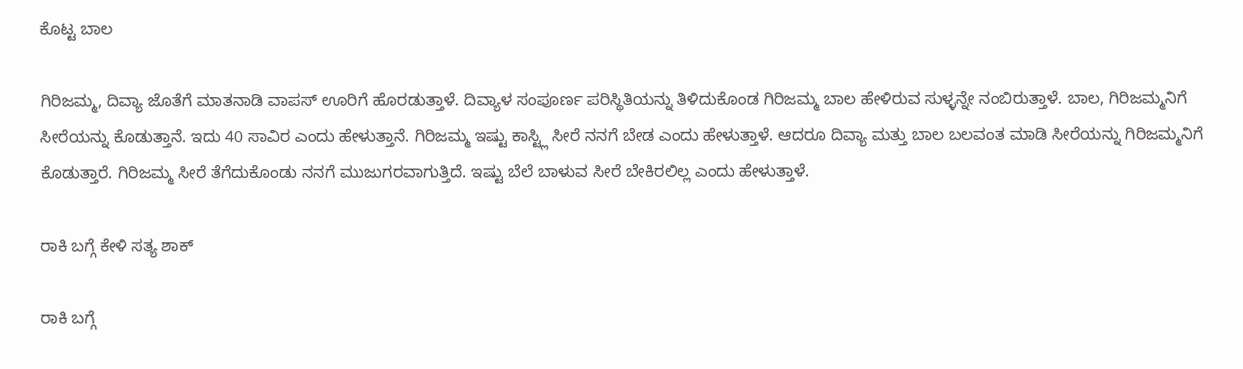ಕೊಟ್ಟ ಬಾಲ

ಗಿರಿಜಮ್ಮ, ದಿವ್ಯಾ ಜೊತೆಗೆ ಮಾತನಾಡಿ ವಾಪಸ್ ಊರಿಗೆ ಹೊರಡುತ್ತಾಳೆ. ದಿವ್ಯಾಳ ಸಂಪೂರ್ಣ ಪರಿಸ್ಥಿತಿಯನ್ನು ತಿಳಿದುಕೊಂಡ ಗಿರಿಜಮ್ಮ ಬಾಲ ಹೇಳಿರುವ ಸುಳ್ಳನ್ನೇ ನಂಬಿರುತ್ತಾಳೆ. ಬಾಲ, ಗಿರಿಜಮ್ಮನಿಗೆ ಸೀರೆಯನ್ನು ಕೊಡುತ್ತಾನೆ. ಇದು 40 ಸಾವಿರ ಎಂದು ಹೇಳುತ್ತಾನೆ. ಗಿರಿಜಮ್ಮ ಇಷ್ಟು ಕಾಸ್ಟ್ಲಿ ಸೀರೆ ನನಗೆ ಬೇಡ ಎಂದು ಹೇಳುತ್ತಾಳೆ. ಆದರೂ ದಿವ್ಯಾ ಮತ್ತು ಬಾಲ ಬಲವಂತ ಮಾಡಿ ಸೀರೆಯನ್ನು ಗಿರಿಜಮ್ಮನಿಗೆ ಕೊಡುತ್ತಾರೆ. ಗಿರಿಜಮ್ಮ ಸೀರೆ ತೆಗೆದುಕೊಂಡು ನನಗೆ ಮುಜುಗರವಾಗುತ್ತಿದೆ. ಇಷ್ಟು ಬೆಲೆ ಬಾಳುವ ಸೀರೆ ಬೇಕಿರಲಿಲ್ಲ ಎಂದು ಹೇಳುತ್ತಾಳೆ.

ರಾಕಿ ಬಗ್ಗೆ ಕೇಳಿ ಸತ್ಯ ಶಾಕ್

ರಾಕಿ ಬಗ್ಗೆ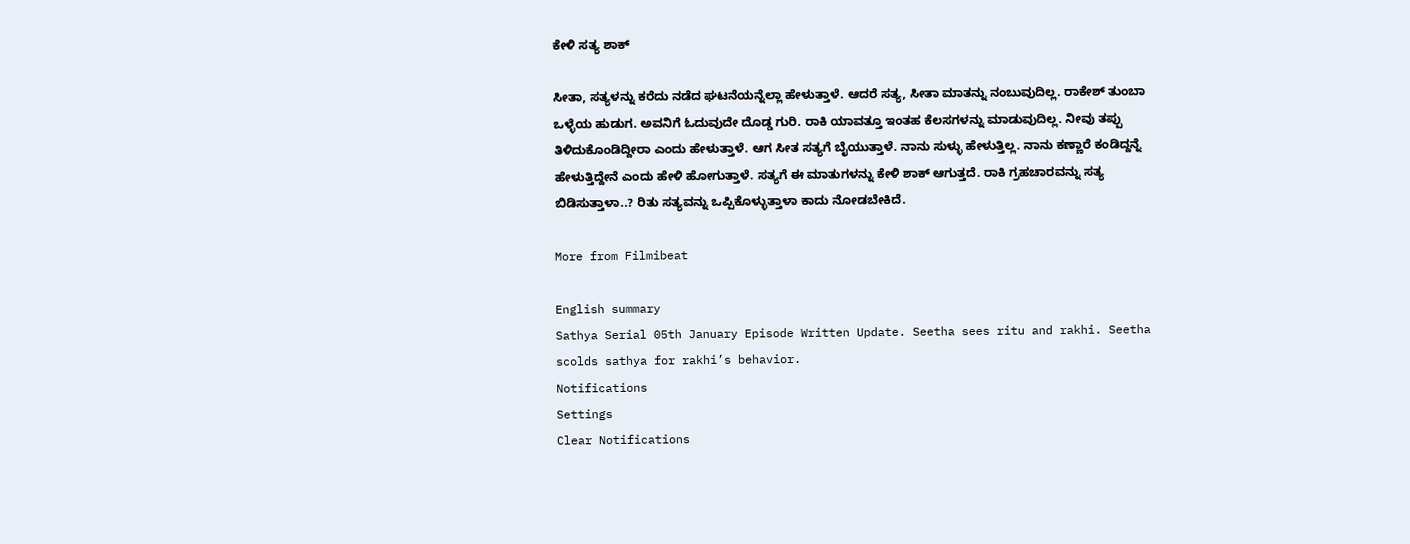ಕೇಳಿ ಸತ್ಯ ಶಾಕ್

ಸೀತಾ, ಸತ್ಯಳನ್ನು ಕರೆದು ನಡೆದ ಘಟನೆಯನ್ನೆಲ್ಲಾ ಹೇಳುತ್ತಾಳೆ. ಆದರೆ ಸತ್ಯ, ಸೀತಾ ಮಾತನ್ನು ನಂಬುವುದಿಲ್ಲ. ರಾಕೇಶ್ ತುಂಬಾ ಒಳ್ಳೆಯ ಹುಡುಗ. ಅವನಿಗೆ ಓದುವುದೇ ದೊಡ್ಡ ಗುರಿ. ರಾಕಿ ಯಾವತ್ತೂ ಇಂತಹ ಕೆಲಸಗಳನ್ನು ಮಾಡುವುದಿಲ್ಲ. ನೀವು ತಪ್ಪು ತಿಳಿದುಕೊಂಡಿದ್ದೀರಾ ಎಂದು ಹೇಳುತ್ತಾಳೆ. ಆಗ ಸೀತ ಸತ್ಯಗೆ ಬೈಯುತ್ತಾಳೆ. ನಾನು ಸುಳ್ಳು ಹೇಳುತ್ತಿಲ್ಲ. ನಾನು ಕಣ್ಣಾರೆ ಕಂಡಿದ್ದನ್ನೆ ಹೇಳುತ್ತಿದ್ದೇನೆ ಎಂದು ಹೇಳಿ ಹೋಗುತ್ತಾಳೆ. ಸತ್ಯಗೆ ಈ ಮಾತುಗಳನ್ನು ಕೇಳಿ ಶಾಕ್ ಆಗುತ್ತದೆ. ರಾಕಿ ಗ್ರಹಚಾರವನ್ನು ಸತ್ಯ ಬಿಡಿಸುತ್ತಾಳಾ..? ರಿತು ಸತ್ಯವನ್ನು ಒಪ್ಪಿಕೊಳ್ಳುತ್ತಾಳಾ ಕಾದು ನೋಡಬೇಕಿದೆ.

More from Filmibeat

English summary
Sathya Serial 05th January Episode Written Update. Seetha sees ritu and rakhi. Seetha scolds sathya for rakhi’s behavior.
Notifications
Settings
Clear Notifications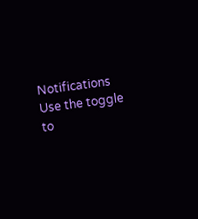Notifications
Use the toggle to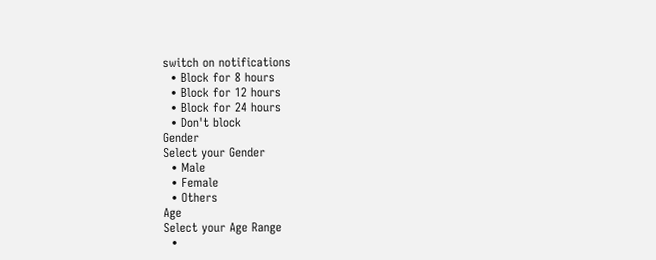switch on notifications
  • Block for 8 hours
  • Block for 12 hours
  • Block for 24 hours
  • Don't block
Gender
Select your Gender
  • Male
  • Female
  • Others
Age
Select your Age Range
  •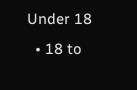Under 18
  • 18 to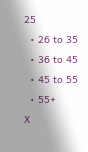25
  • 26 to 35
  • 36 to 45
  • 45 to 55
  • 55+
X